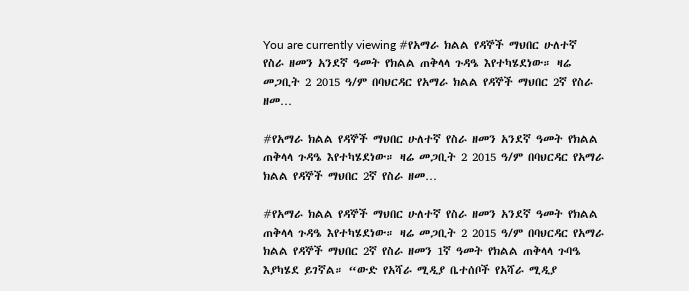You are currently viewing #የአማራ ክልል የዳኞች ማህበር ሁለተኛ የስራ ዘመን አንደኛ ዓመት የክልል ጠቅላላ ጉዳዔ እየተካሄደነው። ዛሬ መጋቢት 2 2015 ዓ/ም በባህርዳር የአማራ ክልል የዳኞች ማህበር 2ኛ የስራ ዘመ…

#የአማራ ክልል የዳኞች ማህበር ሁለተኛ የስራ ዘመን አንደኛ ዓመት የክልል ጠቅላላ ጉዳዔ እየተካሄደነው። ዛሬ መጋቢት 2 2015 ዓ/ም በባህርዳር የአማራ ክልል የዳኞች ማህበር 2ኛ የስራ ዘመ…

#የአማራ ክልል የዳኞች ማህበር ሁለተኛ የስራ ዘመን አንደኛ ዓመት የክልል ጠቅላላ ጉዳዔ እየተካሄደነው። ዛሬ መጋቢት 2 2015 ዓ/ም በባህርዳር የአማራ ክልል የዳኞች ማህበር 2ኛ የስራ ዘመን 1ኛ ዓመት የክልል ጠቅላላ ጉባዔ እያካሄደ ይገኛል። “ውድ የአሻራ ሚዲያ ቤተሰቦች የአሻራ ሚዲያ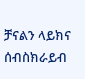ቻናልን ላይክና ሰብስክራይብ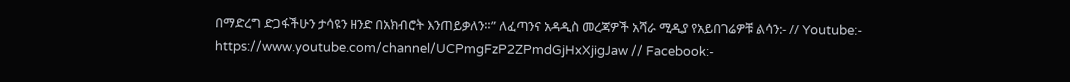በማድረግ ድጋፋችሁን ታሳዩን ዘንድ በአክብሮት እንጠይቃለን።” ለፈጣንና አዳዲስ መረጃዎች አሻራ ሚዲያ የአይበገሬዎቹ ልሳን:- // Youtube:- https://www.youtube.com/channel/UCPmgFzP2ZPmdGjHxXjigJaw // Facebook:-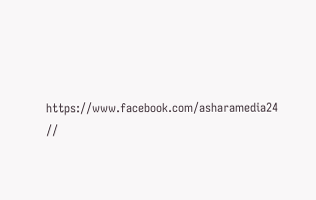https://www.facebook.com/asharamedia24 //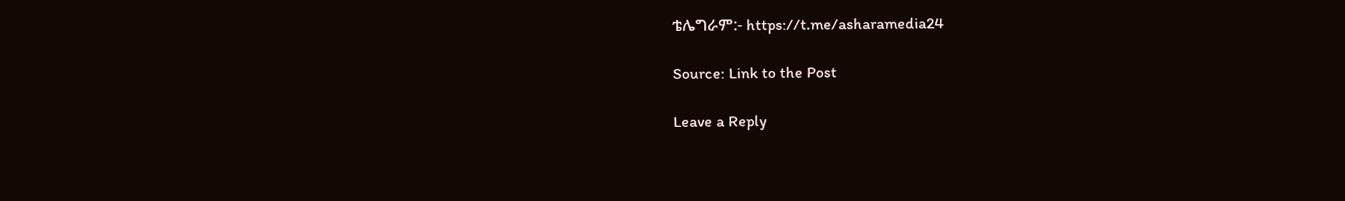ቴሌግራም:- https://t.me/asharamedia24

Source: Link to the Post

Leave a Reply